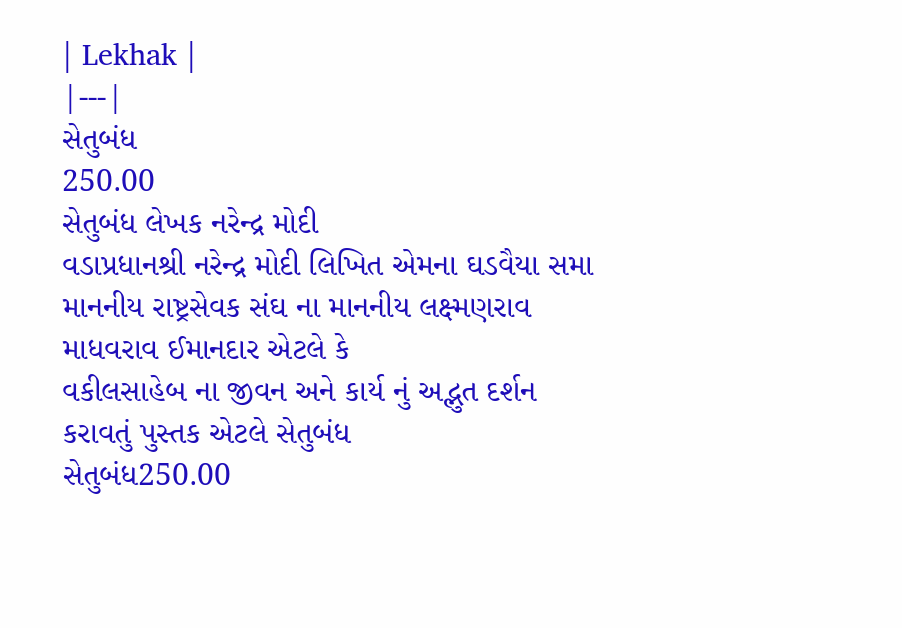| Lekhak |
|---|
સેતુબંધ
250.00
સેતુબંધ લેખક નરેન્દ્ર મોદી
વડાપ્રધાનશ્રી નરેન્દ્ર મોદી લિખિત એમના ઘડવૈયા સમા માનનીય રાષ્ટ્રસેવક સંઘ ના માનનીય લક્ષ્મણરાવ માધવરાવ ઈમાનદાર એટલે કે
વકીલસાહેબ ના જીવન અને કાર્ય નું અદ્ભુત દર્શન કરાવતું પુસ્તક એટલે સેતુબંધ
સેતુબંધ250.00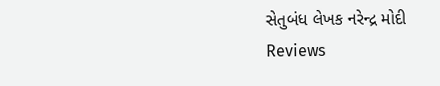સેતુબંધ લેખક નરેન્દ્ર મોદી
Reviews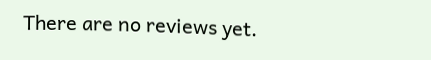There are no reviews yet.